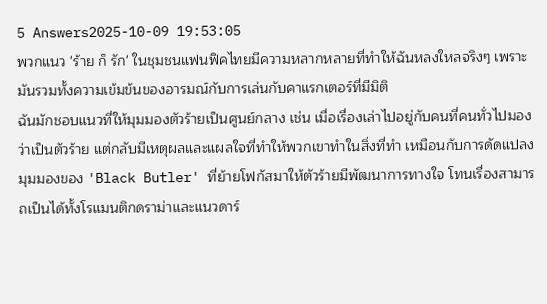5 Answers2025-10-09 19:53:05
พวกแนว 'ร้าย ก็ รัก' ในชุมชนแฟนฟิคไทยมีความหลากหลายที่ทำให้ฉันหลงใหลจริงๆ เพราะมันรวมทั้งความเข้มข้นของอารมณ์กับการเล่นกับคาแรกเตอร์ที่มีมิติ
ฉันมักชอบแนวที่ให้มุมมองตัวร้ายเป็นศูนย์กลาง เช่น เมื่อเรื่องเล่าไปอยู่กับคนที่คนทั่วไปมองว่าเป็นตัวร้าย แต่กลับมีเหตุผลและแผลใจที่ทำให้พวกเขาทำในสิ่งที่ทำ เหมือนกับการดัดแปลงมุมมองของ 'Black Butler' ที่ย้ายโฟกัสมาให้ตัวร้ายมีพัฒนาการทางใจ โทนเรื่องสามารถเป็นได้ทั้งโรแมนติกดราม่าและแนวดาร์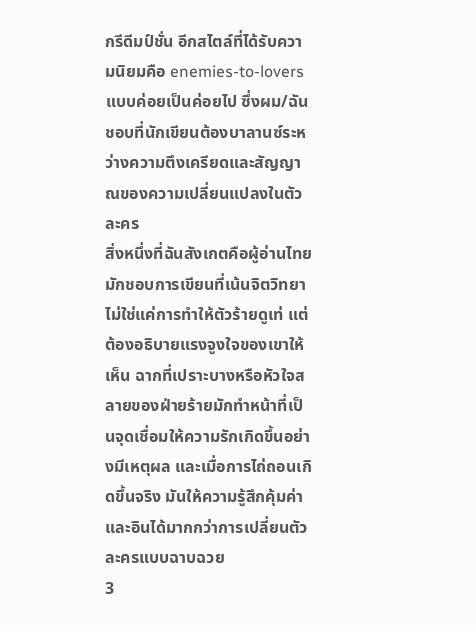กรีดีมป์ชั่น อีกสไตล์ที่ได้รับความนิยมคือ enemies-to-lovers แบบค่อยเป็นค่อยไป ซึ่งผม/ฉันชอบที่นักเขียนต้องบาลานซ์ระหว่างความตึงเครียดและสัญญาณของความเปลี่ยนแปลงในตัวละคร
สิ่งหนึ่งที่ฉันสังเกตคือผู้อ่านไทยมักชอบการเขียนที่เน้นจิตวิทยา ไม่ใช่แค่การทำให้ตัวร้ายดูเท่ แต่ต้องอธิบายแรงจูงใจของเขาให้เห็น ฉากที่เปราะบางหรือหัวใจสลายของฝ่ายร้ายมักทำหน้าที่เป็นจุดเชื่อมให้ความรักเกิดขึ้นอย่างมีเหตุผล และเมื่อการไถ่ถอนเกิดขึ้นจริง มันให้ความรู้สึกคุ้มค่าและอินได้มากกว่าการเปลี่ยนตัวละครแบบฉาบฉวย
3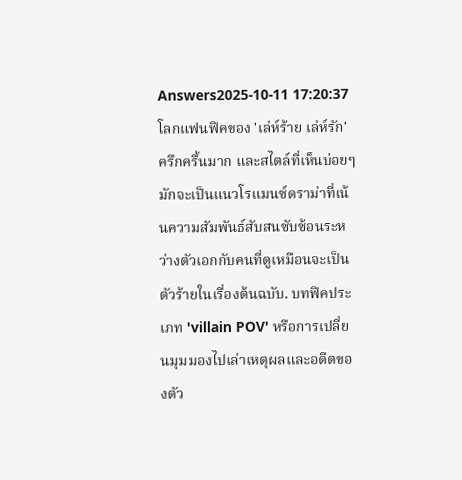Answers2025-10-11 17:20:37
โลกแฟนฟิคของ 'เล่ห์ร้าย เล่ห์รัก' ครึกครื้นมาก และสไตล์ที่เห็นบ่อยๆ มักจะเป็นแนวโรแมนซ์ดราม่าที่เน้นความสัมพันธ์สับสนซับซ้อนระหว่างตัวเอกกับคนที่ดูเหมือนจะเป็นตัวร้ายในเรื่องต้นฉบับ. บทฟิคประเภท 'villain POV' หรือการเปลี่ยนมุมมองไปเล่าเหตุผลและอดีตของตัว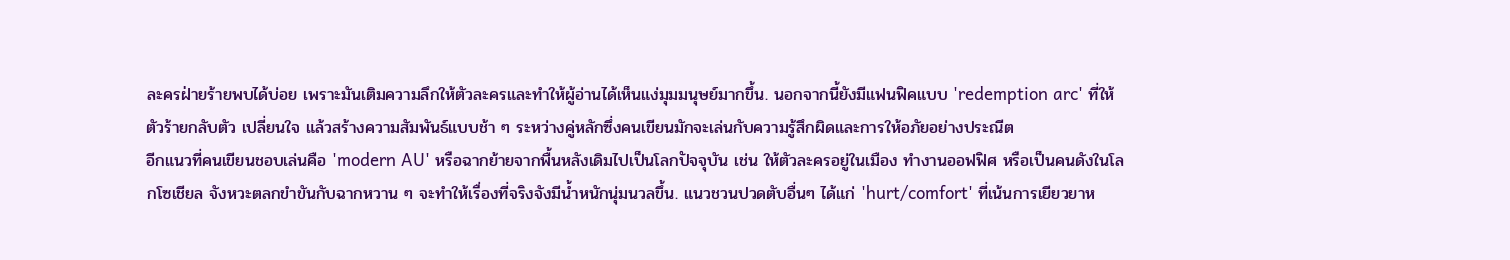ละครฝ่ายร้ายพบได้บ่อย เพราะมันเติมความลึกให้ตัวละครและทำให้ผู้อ่านได้เห็นแง่มุมมนุษย์มากขึ้น. นอกจากนี้ยังมีแฟนฟิคแบบ 'redemption arc' ที่ให้ตัวร้ายกลับตัว เปลี่ยนใจ แล้วสร้างความสัมพันธ์แบบช้า ๆ ระหว่างคู่หลักซึ่งคนเขียนมักจะเล่นกับความรู้สึกผิดและการให้อภัยอย่างประณีต
อีกแนวที่คนเขียนชอบเล่นคือ 'modern AU' หรือฉากย้ายจากพื้นหลังเดิมไปเป็นโลกปัจจุบัน เช่น ให้ตัวละครอยู่ในเมือง ทำงานออฟฟิศ หรือเป็นคนดังในโลกโซเชียล จังหวะตลกขำขันกับฉากหวาน ๆ จะทำให้เรื่องที่จริงจังมีน้ำหนักนุ่มนวลขึ้น. แนวชวนปวดตับอื่นๆ ได้แก่ 'hurt/comfort' ที่เน้นการเยียวยาห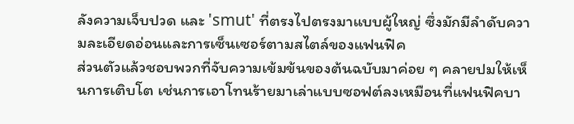ลังความเจ็บปวด และ 'smut' ที่ตรงไปตรงมาแบบผู้ใหญ่ ซึ่งมักมีลำดับความละเอียดอ่อนและการเซ็นเซอร์ตามสไตล์ของแฟนฟิค
ส่วนตัวแล้วชอบพวกที่จับความเข้มข้นของต้นฉบับมาค่อย ๆ คลายปมให้เห็นการเติบโต เช่นการเอาโทนร้ายมาเล่าแบบซอฟต์ลงเหมือนที่แฟนฟิคบา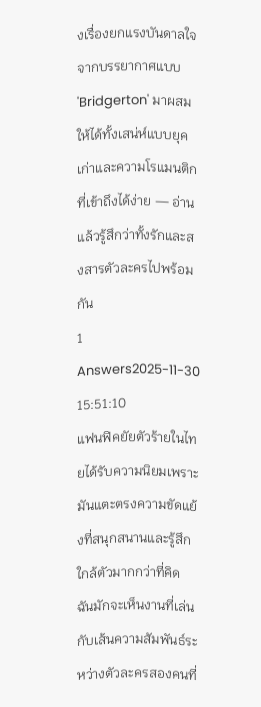งเรื่องยกแรงบันดาลใจจากบรรยากาศแบบ 'Bridgerton' มาผสม ให้ได้ทั้งเสน่ห์แบบยุคเก่าและความโรแมนติกที่เข้าถึงได้ง่าย — อ่านแล้วรู้สึกว่าทั้งรักและสงสารตัวละครไปพร้อมกัน
1 Answers2025-11-30 15:51:10
แฟนฟิคยัยตัวร้ายในไทยได้รับความนิยมเพราะมันแตะตรงความขัดแย้งที่สนุกสนานและรู้สึกใกล้ตัวมากกว่าที่คิด ฉันมักจะเห็นงานที่เล่นกับเส้นความสัมพันธ์ระหว่างตัวละครสองคนที่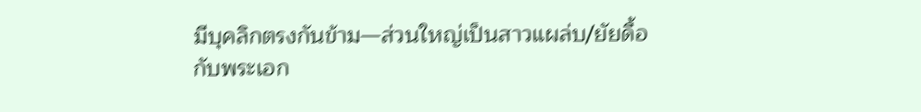มีบุคลิกตรงกันข้าม—ส่วนใหญ่เป็นสาวแผล่บ/ยัยดื้อกับพระเอก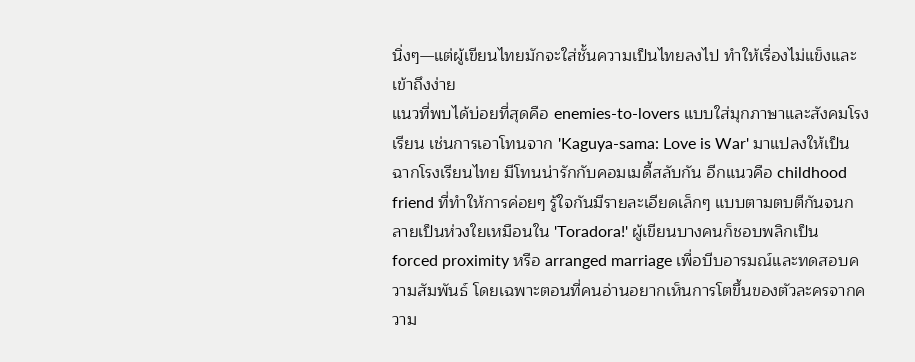นิ่งๆ—แต่ผู้เขียนไทยมักจะใส่ชั้นความเป็นไทยลงไป ทำให้เรื่องไม่แข็งและเข้าถึงง่าย
แนวที่พบได้บ่อยที่สุดคือ enemies-to-lovers แบบใส่มุกภาษาและสังคมโรงเรียน เช่นการเอาโทนจาก 'Kaguya-sama: Love is War' มาแปลงให้เป็นฉากโรงเรียนไทย มีโทนน่ารักกับคอมเมดี้สลับกัน อีกแนวคือ childhood friend ที่ทำให้การค่อยๆ รู้ใจกันมีรายละเอียดเล็กๆ แบบตามตบตีกันจนกลายเป็นห่วงใยเหมือนใน 'Toradora!' ผู้เขียนบางคนก็ชอบพลิกเป็น forced proximity หรือ arranged marriage เพื่อบีบอารมณ์และทดสอบความสัมพันธ์ โดยเฉพาะตอนที่คนอ่านอยากเห็นการโตขึ้นของตัวละครจากความ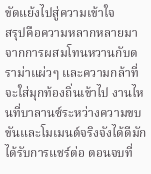ขัดแย้งไปสู่ความเข้าใจ
สรุปคือความหลากหลายมาจากการผสมโทนหวานกับดราม่าแผ่วๆ และความกล้าที่จะใส่มุกท้องถิ่นเข้าไป งานไหนที่บาลานซ์ระหว่างความขบขันและโมเมนต์จริงจังได้ดีมักได้รับการแชร์ต่อ ตอนจบที่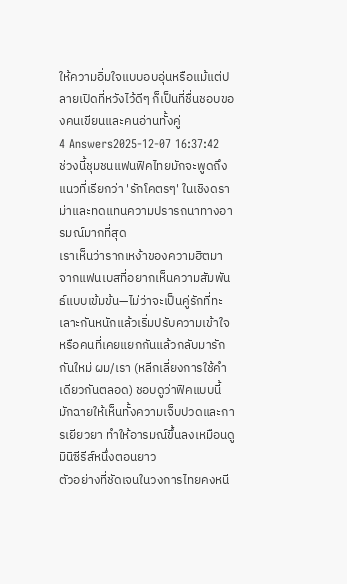ให้ความอิ่มใจแบบอบอุ่นหรือแม้แต่ปลายเปิดที่หวังไว้ดีๆ ก็เป็นที่ชื่นชอบของคนเขียนและคนอ่านทั้งคู่
4 Answers2025-12-07 16:37:42
ช่วงนี้ชุมชนแฟนฟิคไทยมักจะพูดถึงแนวที่เรียกว่า 'รักโคตรๆ' ในเชิงดราม่าและทดแทนความปรารถนาทางอารมณ์มากที่สุด
เราเห็นว่ารากเหง้าของความฮิตมาจากแฟนเบสที่อยากเห็นความสัมพันธ์แบบเข้มข้น—ไม่ว่าจะเป็นคู่รักที่ทะเลาะกันหนักแล้วเริ่มปรับความเข้าใจ หรือคนที่เคยแยกกันแล้วกลับมารักกันใหม่ ผม/เรา (หลีกเลี่ยงการใช้คำเดียวกันตลอด) ชอบดูว่าฟิคแบบนี้มักฉายให้เห็นทั้งความเจ็บปวดและการเยียวยา ทำให้อารมณ์ขึ้นลงเหมือนดูมินิซีรีส์หนึ่งตอนยาว
ตัวอย่างที่ชัดเจนในวงการไทยคงหนี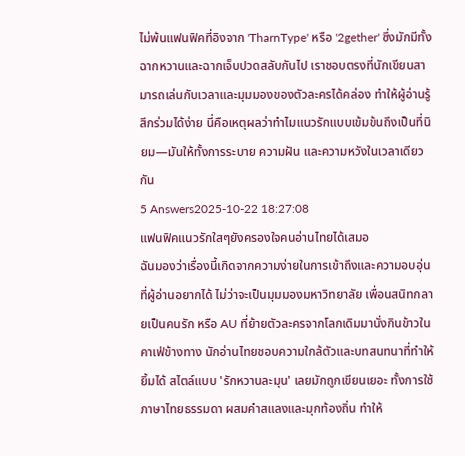ไม่พ้นแฟนฟิคที่อิงจาก 'TharnType' หรือ '2gether' ซึ่งมักมีทั้งฉากหวานและฉากเจ็บปวดสลับกันไป เราชอบตรงที่นักเขียนสามารถเล่นกับเวลาและมุมมองของตัวละครได้คล่อง ทำให้ผู้อ่านรู้สึกร่วมได้ง่าย นี่คือเหตุผลว่าทำไมแนวรักแบบเข้มข้นถึงเป็นที่นิยม—มันให้ทั้งการระบาย ความฝัน และความหวังในเวลาเดียวกัน
5 Answers2025-10-22 18:27:08
แฟนฟิคแนวรักใสๆยังครองใจคนอ่านไทยได้เสมอ
ฉันมองว่าเรื่องนี้เกิดจากความง่ายในการเข้าถึงและความอบอุ่นที่ผู้อ่านอยากได้ ไม่ว่าจะเป็นมุมมองมหาวิทยาลัย เพื่อนสนิทกลายเป็นคนรัก หรือ AU ที่ย้ายตัวละครจากโลกเดิมมานั่งกินข้าวในคาเฟ่ข้างทาง นักอ่านไทยชอบความใกล้ตัวและบทสนทนาที่ทำให้ยิ้มได้ สไตล์แบบ 'รักหวานละมุน' เลยมักถูกเขียนเยอะ ทั้งการใช้ภาษาไทยธรรมดา ผสมคำสแลงและมุกท้องถิ่น ทำให้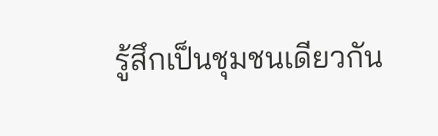รู้สึกเป็นชุมชนเดียวกัน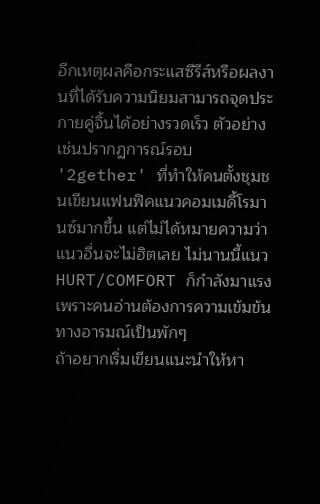อีกเหตุผลคือกระแสซีรีส์หรือผลงานที่ได้รับความนิยมสามารถจุดประกายคู่จิ้นได้อย่างรวดเร็ว ตัวอย่างเช่นปรากฏการณ์รอบ '2gether' ที่ทำให้คนตั้งชุมชนเขียนแฟนฟิคแนวคอมเมดี้โรมานซ์มากขึ้น แต่ไม่ได้หมายความว่าแนวอื่นจะไม่ฮิตเลย ไม่นานนี้แนว HURT/COMFORT ก็กำลังมาแรง เพราะคนอ่านต้องการความเข้มข้นทางอารมณ์เป็นพักๆ
ถ้าอยากเริ่มเขียนแนะนำให้หา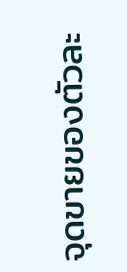จุดขายของตัวละ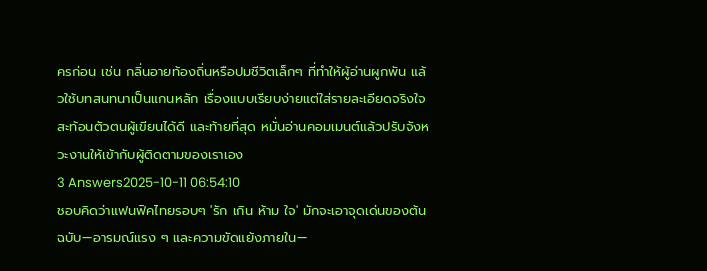ครก่อน เช่น กลิ่นอายท้องถิ่นหรือปมชีวิตเล็กๆ ที่ทำให้ผู้อ่านผูกพัน แล้วใช้บทสนทนาเป็นแกนหลัก เรื่องแบบเรียบง่ายแต่ใส่รายละเอียดจริงใจ สะท้อนตัวตนผู้เขียนได้ดี และท้ายที่สุด หมั่นอ่านคอมเมนต์แล้วปรับจังหวะงานให้เข้ากับผู้ติดตามของเราเอง
3 Answers2025-10-11 06:54:10
ชอบคิดว่าแฟนฟิคไทยรอบๆ 'รัก เกิน ห้าม ใจ' มักจะเอาจุดเด่นของต้นฉบับ—อารมณ์แรง ๆ และความขัดแย้งภายใน—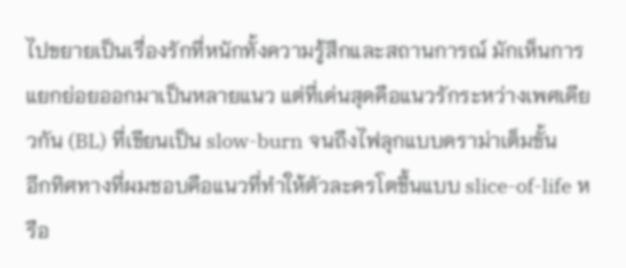ไปขยายเป็นเรื่องรักที่หนักทั้งความรู้สึกและสถานการณ์ มักเห็นการแยกย่อยออกมาเป็นหลายแนว แต่ที่เด่นสุดคือแนวรักระหว่างเพศเดียวกัน (BL) ที่เขียนเป็น slow-burn จนถึงไฟลุกแบบดราม่าเต็มขั้น
อีกทิศทางที่ผมชอบคือแนวที่ทำให้ตัวละครโตขึ้นแบบ slice-of-life หรือ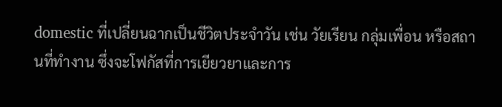domestic ที่เปลี่ยนฉากเป็นชีวิตประจำวัน เช่น วัยเรียน กลุ่มเพื่อน หรือสถานที่ทำงาน ซึ่งจะโฟกัสที่การเยียวยาและการ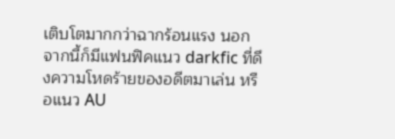เติบโตมากกว่าฉากร้อนแรง นอกจากนี้ก็มีแฟนฟิคแนว darkfic ที่ดึงความโหดร้ายของอดีตมาเล่น หรือแนว AU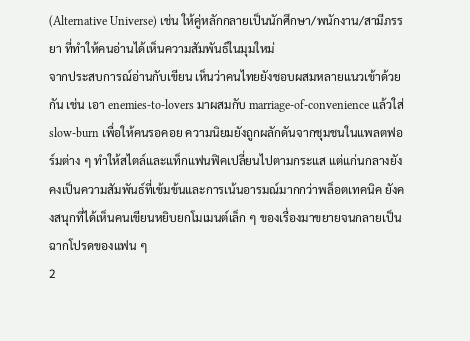(Alternative Universe) เช่น ให้คู่หลักกลายเป็นนักศึกษา/พนักงาน/สามีภรรยา ที่ทำให้คนอ่านได้เห็นความสัมพันธ์ในมุมใหม่
จากประสบการณ์อ่านกับเขียน เห็นว่าคนไทยยังชอบผสมหลายแนวเข้าด้วยกัน เช่น เอา enemies-to-lovers มาผสมกับ marriage-of-convenience แล้วใส่ slow-burn เพื่อให้คนรอคอย ความนิยมยังถูกผลักดันจากชุมชนในแพลตฟอร์มต่าง ๆ ทำให้สไตล์และแท็กแฟนฟิคเปลี่ยนไปตามกระแส แต่แก่นกลางยังคงเป็นความสัมพันธ์ที่เข้มข้นและการเน้นอารมณ์มากกว่าพล็อตเทคนิค ยังคงสนุกที่ได้เห็นคนเขียนหยิบยกโมเมนต์เล็ก ๆ ของเรื่องมาขยายจนกลายเป็นฉากโปรดของแฟน ๆ
2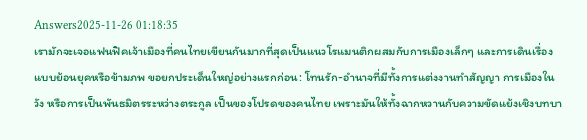Answers2025-11-26 01:18:35
เรามักจะเจอแฟนฟิคเจ้าเมืองที่คนไทยเขียนกันมากที่สุดเป็นแนวโรแมนติกผสมกับการเมืองเล็กๆ และการเดินเรื่องแบบย้อนยุคหรือข้ามภพ ขอยกประเด็นใหญ่อย่างแรกก่อน: โทนรัก-อำนาจที่มีทั้งการแต่งงานทำสัญญา การเมืองในวัง หรือการเป็นพันธมิตรระหว่างตระกูล เป็นของโปรดของคนไทย เพราะมันให้ทั้งฉากหวานกับความขัดแย้งเชิงบทบา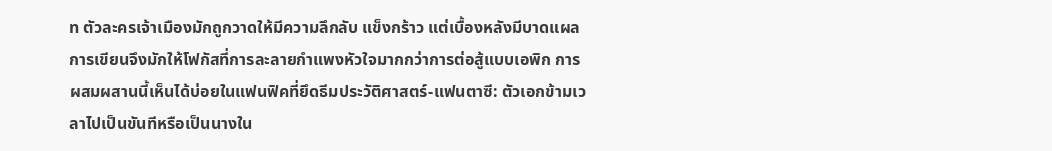ท ตัวละครเจ้าเมืองมักถูกวาดให้มีความลึกลับ แข็งกร้าว แต่เบื้องหลังมีบาดแผล การเขียนจึงมักให้โฟกัสที่การละลายกำแพงหัวใจมากกว่าการต่อสู้แบบเอพิก การผสมผสานนี้เห็นได้บ่อยในแฟนฟิคที่ยึดธีมประวัติศาสตร์-แฟนตาซี: ตัวเอกข้ามเวลาไปเป็นขันทีหรือเป็นนางใน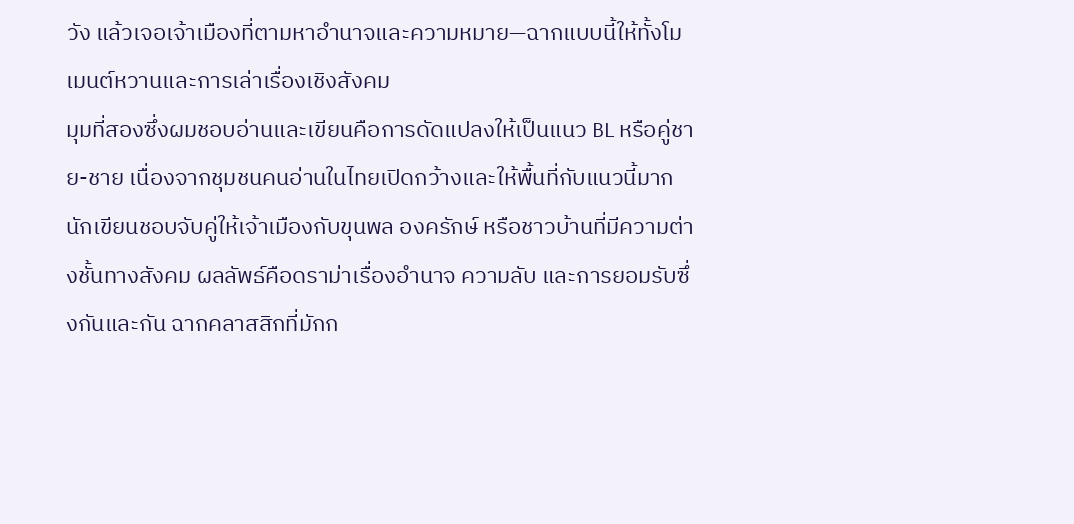วัง แล้วเจอเจ้าเมืองที่ตามหาอำนาจและความหมาย—ฉากแบบนี้ให้ทั้งโมเมนต์หวานและการเล่าเรื่องเชิงสังคม
มุมที่สองซึ่งผมชอบอ่านและเขียนคือการดัดแปลงให้เป็นแนว BL หรือคู่ชาย-ชาย เนื่องจากชุมชนคนอ่านในไทยเปิดกว้างและให้พื้นที่กับแนวนี้มาก นักเขียนชอบจับคู่ให้เจ้าเมืองกับขุนพล องครักษ์ หรือชาวบ้านที่มีความต่างชั้นทางสังคม ผลลัพธ์คือดราม่าเรื่องอำนาจ ความลับ และการยอมรับซึ่งกันและกัน ฉากคลาสสิกที่มักก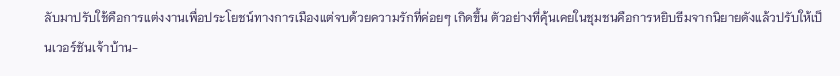ลับมาปรับใช้คือการแต่งงานเพื่อประโยชน์ทางการเมืองแต่จบด้วยความรักที่ค่อยๆ เกิดขึ้น ตัวอย่างที่คุ้นเคยในชุมชนคือการหยิบธีมจากนิยายดังแล้วปรับให้เป็นเวอร์ชันเจ้าบ้าน-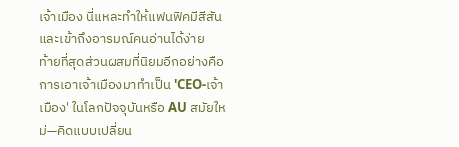เจ้าเมือง นี่แหละทำให้แฟนฟิคมีสีสันและเข้าถึงอารมณ์คนอ่านได้ง่าย
ท้ายที่สุดส่วนผสมที่นิยมอีกอย่างคือการเอาเจ้าเมืองมาทำเป็น 'CEO-เจ้าเมือง' ในโลกปัจจุบันหรือ AU สมัยใหม่—คิดแบบเปลี่ยน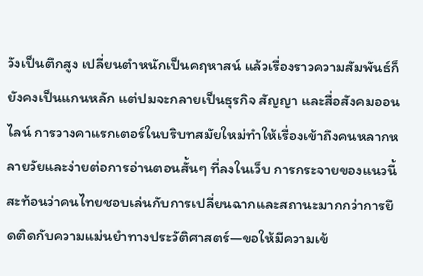วังเป็นตึกสูง เปลี่ยนตำหนักเป็นคฤหาสน์ แล้วเรื่องราวความสัมพันธ์ก็ยังคงเป็นแกนหลัก แต่ปมจะกลายเป็นธุรกิจ สัญญา และสื่อสังคมออนไลน์ การวางคาแรกเตอร์ในบริบทสมัยใหม่ทำให้เรื่องเข้าถึงคนหลากหลายวัยและง่ายต่อการอ่านตอนสั้นๆ ที่ลงในเว็บ การกระจายของแนวนี้สะท้อนว่าคนไทยชอบเล่นกับการเปลี่ยนฉากและสถานะมากกว่าการยึดติดกับความแม่นยำทางประวัติศาสตร์—ขอให้มีความเข้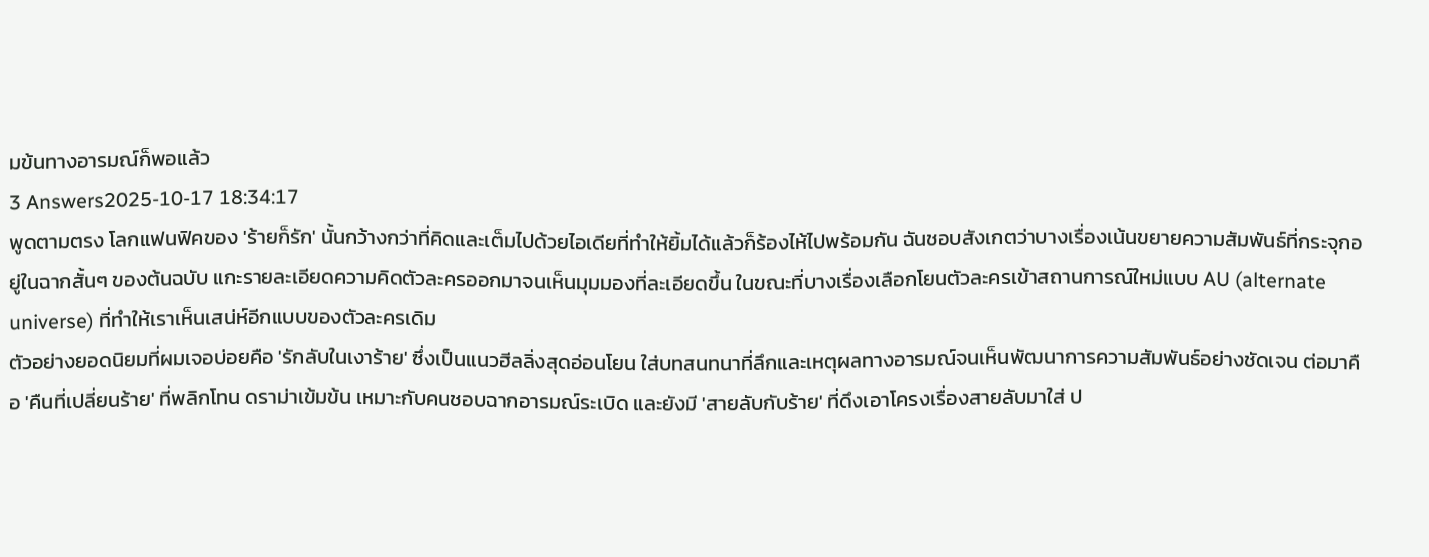มข้นทางอารมณ์ก็พอแล้ว
3 Answers2025-10-17 18:34:17
พูดตามตรง โลกแฟนฟิคของ 'ร้ายก็รัก' นั้นกว้างกว่าที่คิดและเต็มไปด้วยไอเดียที่ทำให้ยิ้มได้แล้วก็ร้องไห้ไปพร้อมกัน ฉันชอบสังเกตว่าบางเรื่องเน้นขยายความสัมพันธ์ที่กระจุกอยู่ในฉากสั้นๆ ของต้นฉบับ แกะรายละเอียดความคิดตัวละครออกมาจนเห็นมุมมองที่ละเอียดขึ้น ในขณะที่บางเรื่องเลือกโยนตัวละครเข้าสถานการณ์ใหม่แบบ AU (alternate universe) ที่ทำให้เราเห็นเสน่ห์อีกแบบของตัวละครเดิม
ตัวอย่างยอดนิยมที่ผมเจอบ่อยคือ 'รักลับในเงาร้าย' ซึ่งเป็นแนวฮีลลิ่งสุดอ่อนโยน ใส่บทสนทนาที่ลึกและเหตุผลทางอารมณ์จนเห็นพัฒนาการความสัมพันธ์อย่างชัดเจน ต่อมาคือ 'คืนที่เปลี่ยนร้าย' ที่พลิกโทน ดราม่าเข้มข้น เหมาะกับคนชอบฉากอารมณ์ระเบิด และยังมี 'สายลับกับร้าย' ที่ดึงเอาโครงเรื่องสายลับมาใส่ ป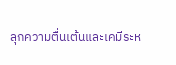ลุกความตื่นเต้นและเคมีระห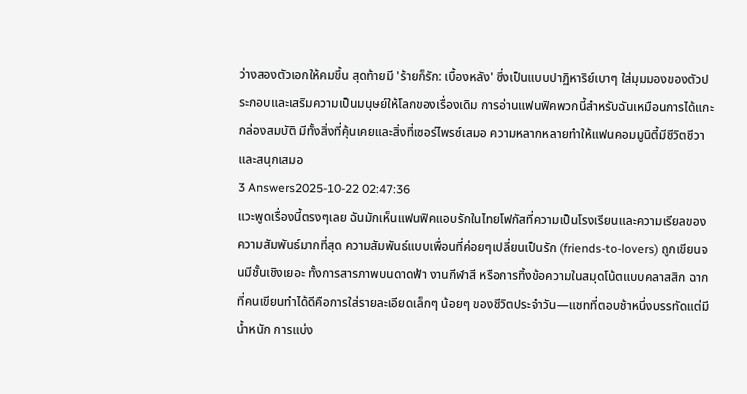ว่างสองตัวเอกให้คมขึ้น สุดท้ายมี 'ร้ายก็รัก: เบื้องหลัง' ซึ่งเป็นแบบปาฏิหาริย์เบาๆ ใส่มุมมองของตัวประกอบและเสริมความเป็นมนุษย์ให้โลกของเรื่องเดิม การอ่านแฟนฟิคพวกนี้สำหรับฉันเหมือนการได้แกะกล่องสมบัติ มีทั้งสิ่งที่คุ้นเคยและสิ่งที่เซอร์ไพรซ์เสมอ ความหลากหลายทำให้แฟนคอมมูนิตี้มีชีวิตชีวาและสนุกเสมอ
3 Answers2025-10-22 02:47:36
แวะพูดเรื่องนี้ตรงๆเลย ฉันมักเห็นแฟนฟิคแอบรักในไทยโฟกัสที่ความเป็นโรงเรียนและความเรียลของความสัมพันธ์มากที่สุด ความสัมพันธ์แบบเพื่อนที่ค่อยๆเปลี่ยนเป็นรัก (friends-to-lovers) ถูกเขียนจนมีชั้นเชิงเยอะ ทั้งการสารภาพบนดาดฟ้า งานกีฬาสี หรือการทิ้งข้อความในสมุดโน้ตแบบคลาสสิก ฉากที่คนเขียนทำได้ดีคือการใส่รายละเอียดเล็กๆ น้อยๆ ของชีวิตประจำวัน—แชทที่ตอบช้าหนึ่งบรรทัดแต่มีน้ำหนัก การแบ่ง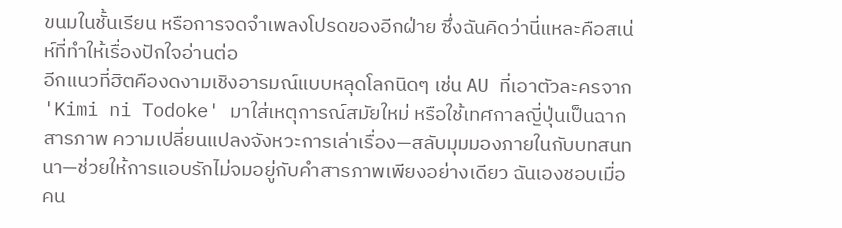ขนมในชั้นเรียน หรือการจดจำเพลงโปรดของอีกฝ่าย ซึ่งฉันคิดว่านี่แหละคือสเน่ห์ที่ทำให้เรื่องปักใจอ่านต่อ
อีกแนวที่ฮิตคืองดงามเชิงอารมณ์แบบหลุดโลกนิดๆ เช่น AU ที่เอาตัวละครจาก 'Kimi ni Todoke' มาใส่เหตุการณ์สมัยใหม่ หรือใช้เทศกาลญี่ปุ่นเป็นฉากสารภาพ ความเปลี่ยนแปลงจังหวะการเล่าเรื่อง—สลับมุมมองภายในกับบทสนทนา—ช่วยให้การแอบรักไม่จมอยู่กับคำสารภาพเพียงอย่างเดียว ฉันเองชอบเมื่อคน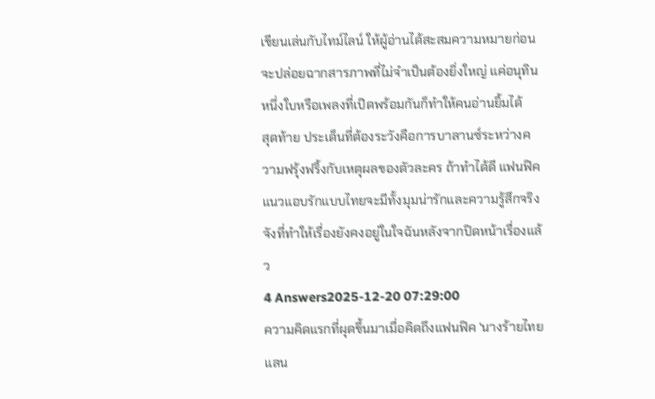เขียนเล่นกับไทม์ไลน์ ให้ผู้อ่านได้สะสมความหมายก่อนจะปล่อยฉากสารภาพที่ไม่จำเป็นต้องยิ่งใหญ่ แค่อนุทินหนึ่งใบหรือเพลงที่เปิดพร้อมกันก็ทำให้คนอ่านยิ้มได้
สุดท้าย ประเด็นที่ต้องระวังคือการบาลานซ์ระหว่างความฟรุ้งฟริ้งกับเหตุผลของตัวละคร ถ้าทำได้ดี แฟนฟิคแนวแอบรักแบบไทยจะมีทั้งมุมน่ารักและความรู้สึกจริงจังที่ทำให้เรื่องยังคงอยู่ในใจฉันหลังจากปิดหน้าเรื่องแล้ว
4 Answers2025-12-20 07:29:00
ความคิดแรกที่ผุดขึ้นมาเมื่อคิดถึงแฟนฟิค 'นางร้ายไทยแลน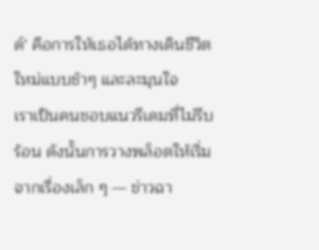ด์' คือการให้เธอได้ทางเดินชีวิตใหม่แบบช้าๆ และละมุนใจ
เราเป็นคนชอบแนวรีเดมที่ไม่รีบร้อน ดังนั้นการวางพล็อตให้เริ่มจากเรื่องเล็ก ๆ — ข่าวฉา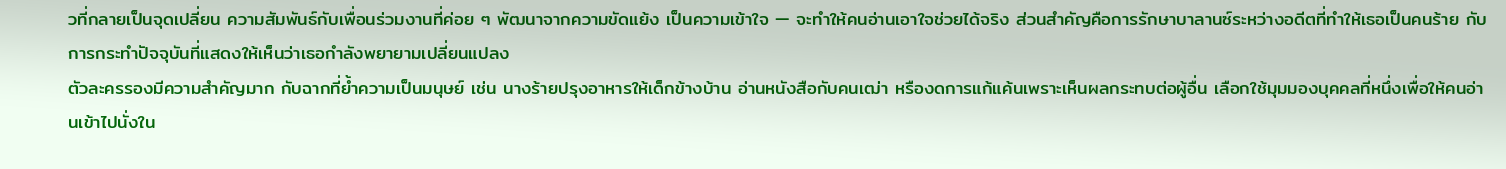วที่กลายเป็นจุดเปลี่ยน ความสัมพันธ์กับเพื่อนร่วมงานที่ค่อย ๆ พัฒนาจากความขัดแย้ง เป็นความเข้าใจ — จะทำให้คนอ่านเอาใจช่วยได้จริง ส่วนสำคัญคือการรักษาบาลานซ์ระหว่างอดีตที่ทำให้เธอเป็นคนร้าย กับการกระทำปัจจุบันที่แสดงให้เห็นว่าเธอกำลังพยายามเปลี่ยนแปลง
ตัวละครรองมีความสำคัญมาก กับฉากที่ย้ำความเป็นมนุษย์ เช่น นางร้ายปรุงอาหารให้เด็กข้างบ้าน อ่านหนังสือกับคนเฒ่า หรืองดการแก้แค้นเพราะเห็นผลกระทบต่อผู้อื่น เลือกใช้มุมมองบุคคลที่หนึ่งเพื่อให้คนอ่านเข้าไปนั่งใน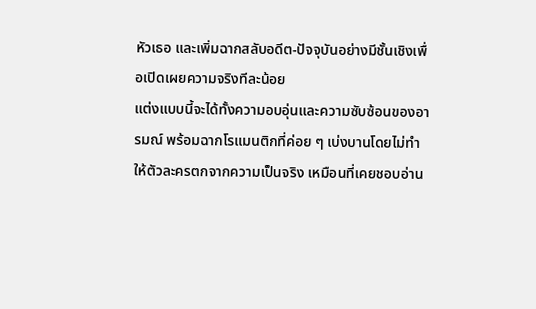หัวเธอ และเพิ่มฉากสลับอดีต-ปัจจุบันอย่างมีชั้นเชิงเพื่อเปิดเผยความจริงทีละน้อย
แต่งแบบนี้จะได้ทั้งความอบอุ่นและความซับซ้อนของอารมณ์ พร้อมฉากโรแมนติกที่ค่อย ๆ เบ่งบานโดยไม่ทำให้ตัวละครตกจากความเป็นจริง เหมือนที่เคยชอบอ่าน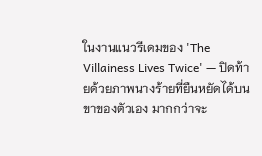ในงานแนวรีเดมของ 'The Villainess Lives Twice' — ปิดท้ายด้วยภาพนางร้ายที่ยืนหยัดได้บนขาของตัวเอง มากกว่าจะ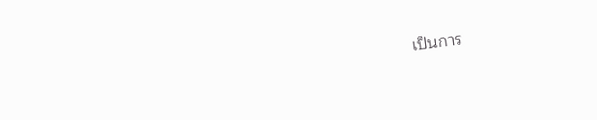เป็นการ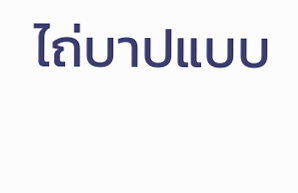ไถ่บาปแบบ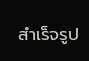สำเร็จรูป